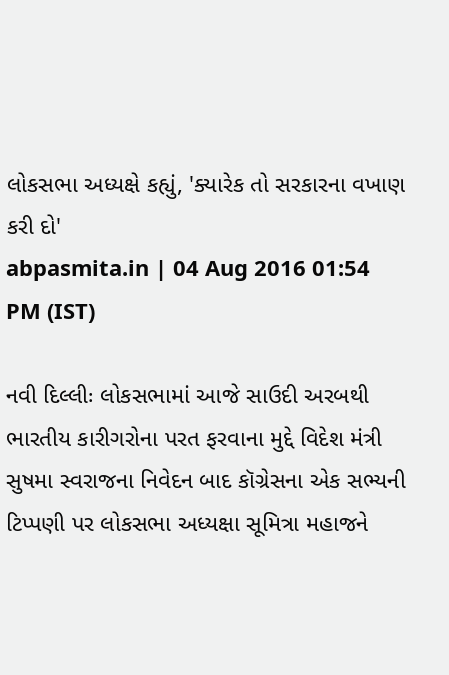લોકસભા અધ્યક્ષે કહ્યું, 'ક્યારેક તો સરકારના વખાણ કરી દો'
abpasmita.in | 04 Aug 2016 01:54 PM (IST)

નવી દિલ્લીઃ લોકસભામાં આજે સાઉદી અરબથી ભારતીય કારીગરોના પરત ફરવાના મુદ્દે વિદેશ મંત્રી સુષમા સ્વરાજના નિવેદન બાદ કૉગ્રેસના એક સભ્યની ટિપ્પણી પર લોકસભા અધ્યક્ષા સૂમિત્રા મહાજને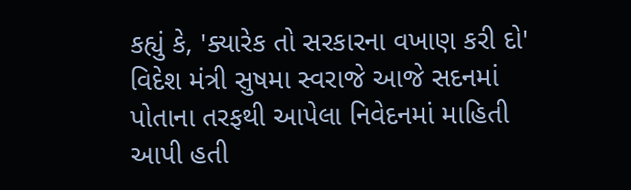કહ્યું કે, 'ક્યારેક તો સરકારના વખાણ કરી દો' વિદેશ મંત્રી સુષમા સ્વરાજે આજે સદનમાં પોતાના તરફથી આપેલા નિવેદનમાં માહિતી આપી હતી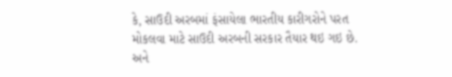કે, સાઉદી અરબમાં ફંસાયેલા ભારતીય કારીગરોને પરત મોકલવા માટે સાઉદી અરબની સરકાર તૈયાર થઇ ગઇ છે. અને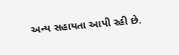અન્ય સહાયતા આપી રહી છે.